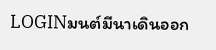LOGINมนต์มีนาเดินออก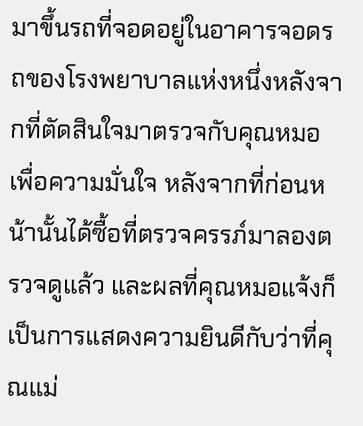มาขึ้นรถที่จอดอยู่ในอาคารจอดรถของโรงพยาบาลแห่งหนึ่งหลังจากที่ตัดสินใจมาตรวจกับคุณหมอเพื่อความมั่นใจ หลังจากที่ก่อนหน้านั้นได้ซื้อที่ตรวจครรภ์มาลองตรวจดูแล้ว และผลที่คุณหมอแจ้งก็เป็นการแสดงความยินดีกับว่าที่คุณแม่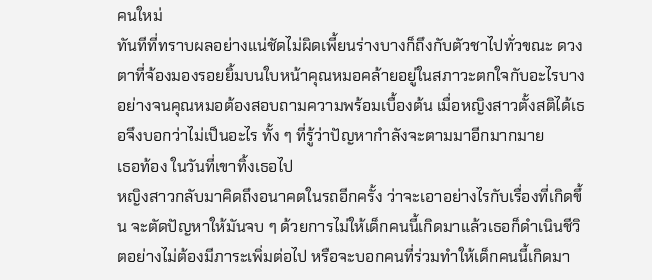คนใหม่
ทันทีที่ทราบผลอย่างแน่ชัดไม่ผิดเพี้ยนร่างบางก็ถึงกับตัวชาไปทั่วขณะ ดวงตาที่จ้องมองรอยยิ้มบนใบหน้าคุณหมอคล้ายอยู่ในสภาวะตกใจกับอะไรบางอย่างจนคุณหมอต้องสอบถามความพร้อมเบื้องต้น เมื่อหญิงสาวตั้งสติได้เธอจึงบอกว่าไม่เป็นอะไร ทั้ง ๆ ที่รู้ว่าปัญหากำลังจะตามมาอีกมากมาย
เธอท้อง ในวันที่เขาทิ้งเธอไป
หญิงสาวกลับมาคิดถึงอนาคตในรถอีกครั้ง ว่าจะเอาอย่างไรกับเรื่องที่เกิดขึ้น จะตัดปัญหาให้มันจบ ๆ ด้วยการไม่ให้เด็กคนนี้เกิดมาแล้วเธอก็ดำเนินชีวิตอย่างไม่ต้องมีภาระเพิ่มต่อไป หรือจะบอกคนที่ร่วมทำให้เด็กคนนี้เกิดมา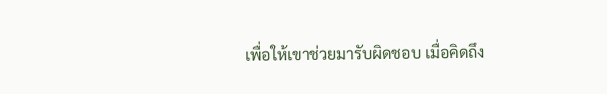เพื่อให้เขาช่วยมารับผิดชอบ เมื่อคิดถึง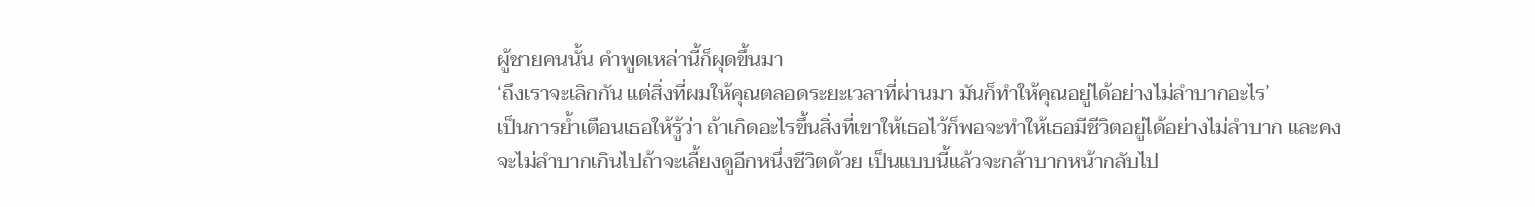ผู้ชายคนนั้น คำพูดเหล่านี้ก็ผุดขึ้นมา
‘ถึงเราจะเลิกกัน แต่สิ่งที่ผมให้คุณตลอดระยะเวลาที่ผ่านมา มันก็ทำให้คุณอยู่ได้อย่างไม่ลำบากอะไร’
เป็นการย้ำเตือนเธอให้รู้ว่า ถ้าเกิดอะไรขึ้นสิ่งที่เขาให้เธอไว้ก็พอจะทำให้เธอมีชีวิตอยู่ได้อย่างไม่ลำบาก และคงจะไม่ลำบากเกินไปถ้าจะเลี้ยงดูอีกหนึ่งชีวิตด้วย เป็นแบบนี้แล้วจะกล้าบากหน้ากลับไป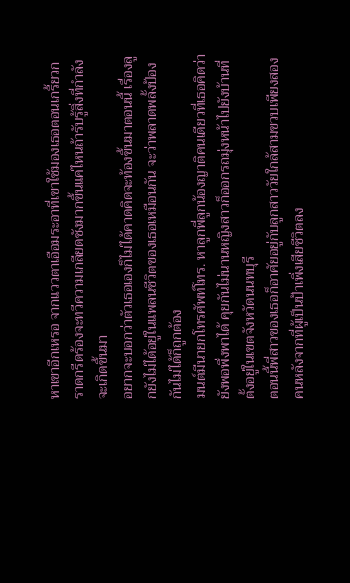หาเขาอีกเหรอ จากแววตาเอือมระอาที่เขาใช้มองเธอตอนเกรี้ยวกราดกรีดร้องจะทวีความเกลียดชังมากขึ้นแค่ไหนถ้ารับรู้สิ่งที่กำลังจะเกิดขึ้นมา
อยากจะบอกว่าตัวเธอเองก็ไม่ได้คาดคิดจะท้องขึ้นมาตอนนี้ เรื่องลูกยังไม่ได้อยู่ในแพลนชีวิตของเธอเหมือนกัน จะว่าพลาดพลั้งป้องกันไม่ได้ก็ถูกต้อง
มนต์มีนายกโทรศัพท์โทร. หาลูกพี่ลูกน้องญาติคนเดียวที่เธอคิดว่ายังพอพึ่งพาได้ คุยกันไม่นานหญิงสาวก็ออกรถมุ่งหน้าไปยังบ้านที่ตั้งอยู่ในเขตจังหวัดนนทบุรี
ตอนนี้พี่สาวของเธอก็อาศัยอยู่กับลูกสาววัยใกล้สามขวบเพียงสองคนหลังจากที่ผู้เป็นป้าเพิ่งเสียชีวิตลง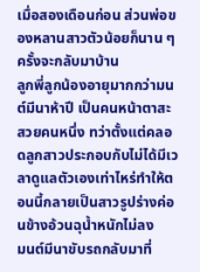เมื่อสองเดือนก่อน ส่วนพ่อของหลานสาวตัวน้อยก็นาน ๆ ครั้งจะกลับมาบ้าน
ลูกพี่ลูกน้องอายุมากกว่ามนต์มีนาห้าปี เป็นคนหน้าตาสะสวยคนหนึ่ง ทว่าตั้งแต่คลอดลูกสาวประกอบกับไม่ได้มีเวลาดูแลตัวเองเท่าไหร่ทำให้ตอนนี้กลายเป็นสาวรูปร่างค่อนข้างอ้วนฉุน้ำหนักไม่ลง
มนต์มีนาขับรถกลับมาที่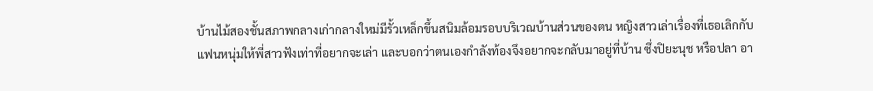บ้านไม้สองชั้นสภาพกลางเก่ากลางใหม่มีรั้วเหล็กขึ้นสนิมล้อมรอบบริเวณบ้านส่วนของตน หญิงสาวเล่าเรื่องที่เธอเลิกกับแฟนหนุ่มให้พี่สาวฟังเท่าที่อยากจะเล่า และบอกว่าตนเองกำลังท้องจึงอยากจะกลับมาอยู่ที่บ้าน ซึ่งปิยะนุช หรือปลา อา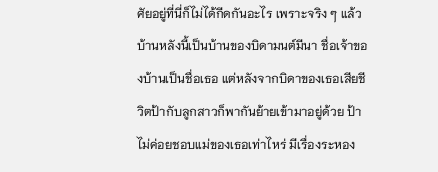ศัยอยู่ที่นี่ก็ไม่ได้กีดกันอะไร เพราะจริง ๆ แล้วบ้านหลังนี้เป็นบ้านของบิดามนต์มีนา ชื่อเจ้าของบ้านเป็นชื่อเธอ แต่หลังจากบิดาของเธอเสียชีวิตป้ากับลูกสาวก็พากันย้ายเข้ามาอยู่ด้วย ป้าไม่ค่อยชอบแม่ของเธอเท่าไหร่ มีเรื่องระหอง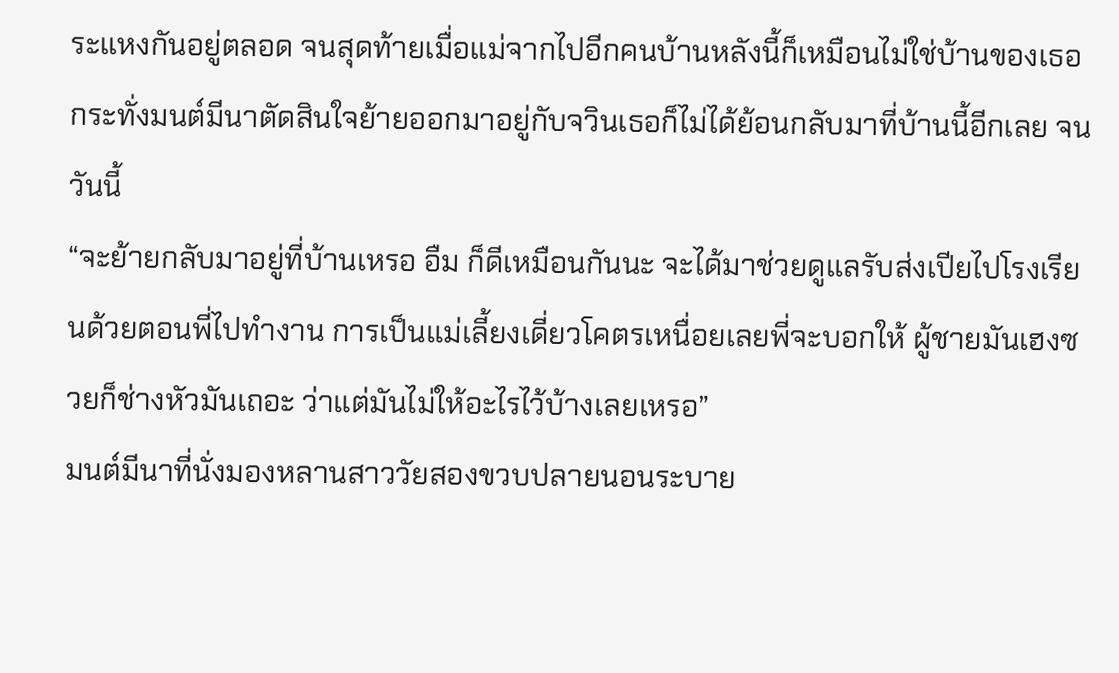ระแหงกันอยู่ตลอด จนสุดท้ายเมื่อแม่จากไปอีกคนบ้านหลังนี้ก็เหมือนไม่ใช่บ้านของเธอ กระทั่งมนต์มีนาตัดสินใจย้ายออกมาอยู่กับจวินเธอก็ไม่ได้ย้อนกลับมาที่บ้านนี้อีกเลย จนวันนี้
“จะย้ายกลับมาอยู่ที่บ้านเหรอ อืม ก็ดีเหมือนกันนะ จะได้มาช่วยดูแลรับส่งเปียไปโรงเรียนด้วยตอนพี่ไปทำงาน การเป็นแม่เลี้ยงเดี่ยวโคตรเหนื่อยเลยพี่จะบอกให้ ผู้ชายมันเฮงซวยก็ช่างหัวมันเถอะ ว่าแต่มันไม่ให้อะไรไว้บ้างเลยเหรอ”
มนต์มีนาที่นั่งมองหลานสาววัยสองขวบปลายนอนระบาย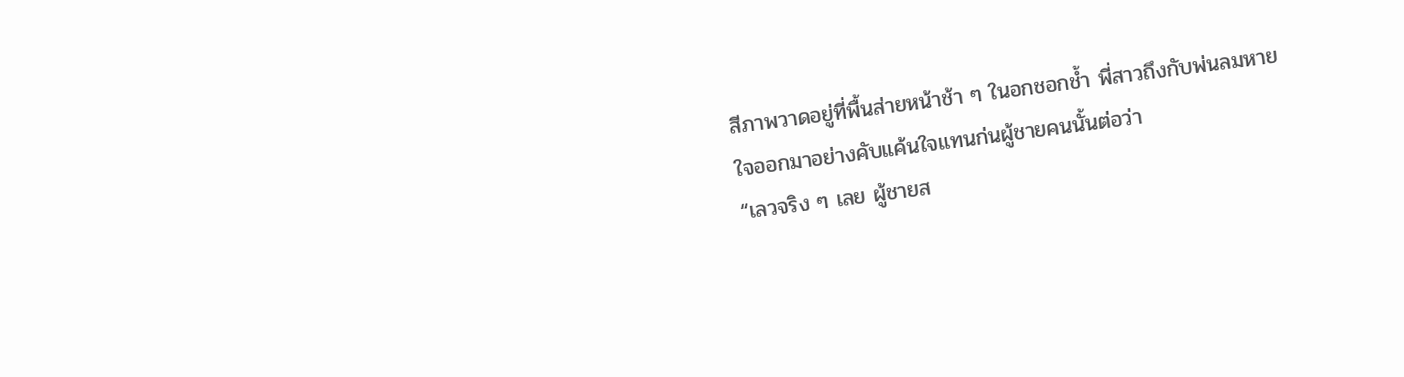สีภาพวาดอยู่ที่พื้นส่ายหน้าช้า ๆ ในอกชอกช้ำ พี่สาวถึงกับพ่นลมหายใจออกมาอย่างคับแค้นใจแทนก่นผู้ชายคนนั้นต่อว่า
“เลวจริง ๆ เลย ผู้ชายส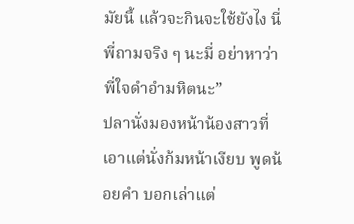มัยนี้ แล้วจะกินจะใช้ยังไง นี่พี่ถามจริง ๆ นะมี่ อย่าหาว่าพี่ใจดำอำมหิตนะ”
ปลานั่งมองหน้าน้องสาวที่เอาแต่นั่งก้มหน้าเงียบ พูดน้อยคำ บอกเล่าแต่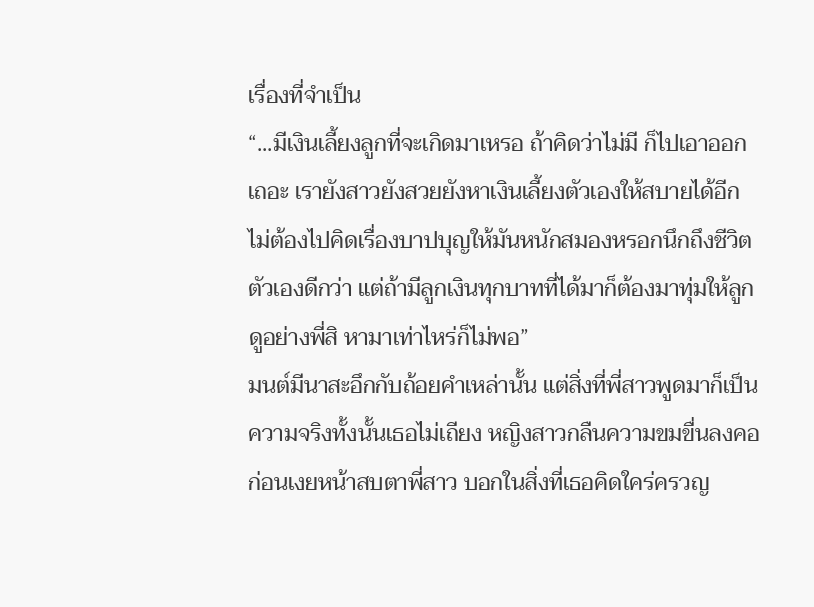เรื่องที่จำเป็น
“...มีเงินเลี้ยงลูกที่จะเกิดมาเหรอ ถ้าคิดว่าไม่มี ก็ไปเอาออกเถอะ เรายังสาวยังสวยยังหาเงินเลี้ยงตัวเองให้สบายได้อีก ไม่ต้องไปคิดเรื่องบาปบุญให้มันหนักสมองหรอกนึกถึงชีวิตตัวเองดีกว่า แต่ถ้ามีลูกเงินทุกบาทที่ได้มาก็ต้องมาทุ่มให้ลูก ดูอย่างพี่สิ หามาเท่าไหร่ก็ไม่พอ”
มนต์มีนาสะอึกกับถ้อยคำเหล่านั้น แต่สิ่งที่พี่สาวพูดมาก็เป็นความจริงทั้งนั้นเธอไม่เถียง หญิงสาวกลืนความขมขื่นลงคอก่อนเงยหน้าสบตาพี่สาว บอกในสิ่งที่เธอคิดใคร่ครวญ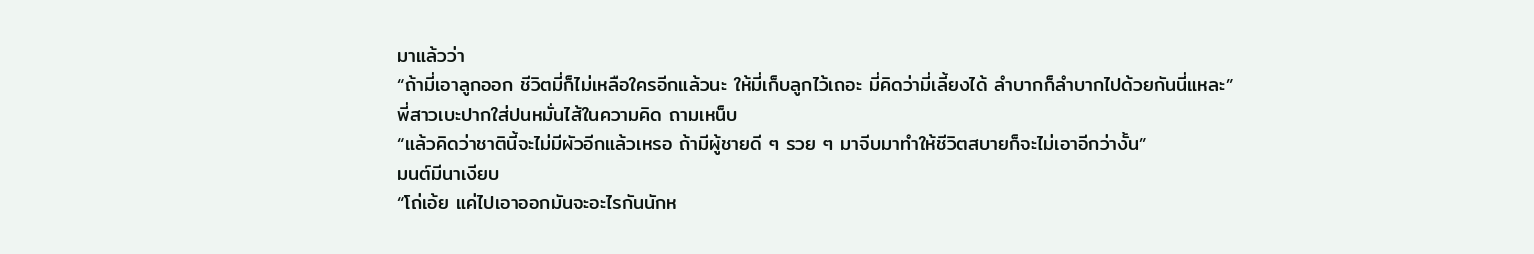มาแล้วว่า
“ถ้ามี่เอาลูกออก ชีวิตมี่ก็ไม่เหลือใครอีกแล้วนะ ให้มี่เก็บลูกไว้เถอะ มี่คิดว่ามี่เลี้ยงได้ ลำบากก็ลำบากไปด้วยกันนี่แหละ”
พี่สาวเบะปากใส่ปนหมั่นไส้ในความคิด ถามเหน็บ
“แล้วคิดว่าชาตินี้จะไม่มีผัวอีกแล้วเหรอ ถ้ามีผู้ชายดี ๆ รวย ๆ มาจีบมาทำให้ชีวิตสบายก็จะไม่เอาอีกว่างั้น”
มนต์มีนาเงียบ
“โถ่เอ้ย แค่ไปเอาออกมันจะอะไรกันนักห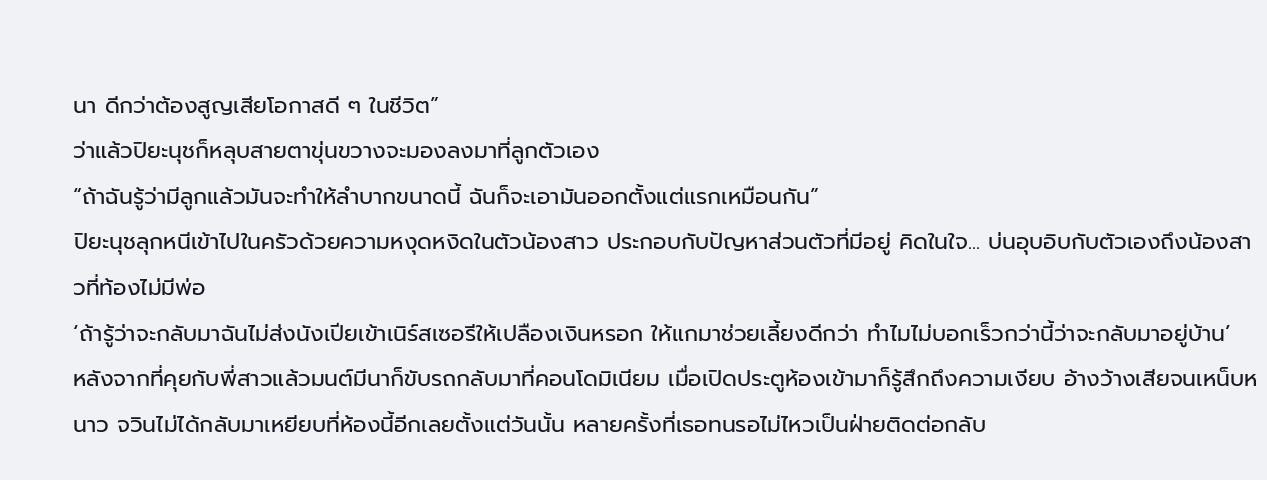นา ดีกว่าต้องสูญเสียโอกาสดี ๆ ในชีวิต”
ว่าแล้วปิยะนุชก็หลุบสายตาขุ่นขวางจะมองลงมาที่ลูกตัวเอง
“ถ้าฉันรู้ว่ามีลูกแล้วมันจะทำให้ลำบากขนาดนี้ ฉันก็จะเอามันออกตั้งแต่แรกเหมือนกัน”
ปิยะนุชลุกหนีเข้าไปในครัวด้วยความหงุดหงิดในตัวน้องสาว ประกอบกับปัญหาส่วนตัวที่มีอยู่ คิดในใจ... บ่นอุบอิบกับตัวเองถึงน้องสาวที่ท้องไม่มีพ่อ
‘ถ้ารู้ว่าจะกลับมาฉันไม่ส่งนังเปียเข้าเนิร์สเซอรีให้เปลืองเงินหรอก ให้แกมาช่วยเลี้ยงดีกว่า ทำไมไม่บอกเร็วกว่านี้ว่าจะกลับมาอยู่บ้าน’
หลังจากที่คุยกับพี่สาวแล้วมนต์มีนาก็ขับรถกลับมาที่คอนโดมิเนียม เมื่อเปิดประตูห้องเข้ามาก็รู้สึกถึงความเงียบ อ้างว้างเสียจนเหน็บหนาว จวินไม่ได้กลับมาเหยียบที่ห้องนี้อีกเลยตั้งแต่วันนั้น หลายครั้งที่เธอทนรอไม่ไหวเป็นฝ่ายติดต่อกลับ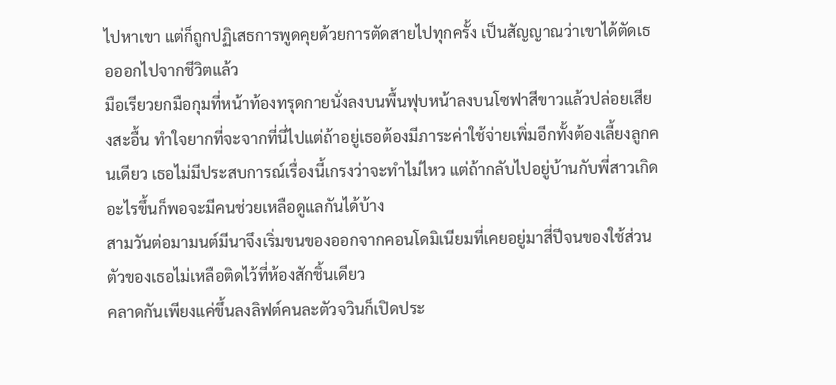ไปหาเขา แต่ก็ถูกปฏิเสธการพูดคุยด้วยการตัดสายไปทุกครั้ง เป็นสัญญาณว่าเขาได้ตัดเธอออกไปจากชีวิตแล้ว
มือเรียวยกมือกุมที่หน้าท้องทรุดกายนั่งลงบนพื้นฟุบหน้าลงบนโซฟาสีขาวแล้วปล่อยเสียงสะอื้น ทำใจยากที่จะจากที่นี่ไปแต่ถ้าอยู่เธอต้องมีภาระค่าใช้จ่ายเพิ่มอีกทั้งต้องเลี้ยงลูกคนเดียว เธอไม่มีประสบการณ์เรื่องนี้เกรงว่าจะทำไม่ไหว แต่ถ้ากลับไปอยู่บ้านกับพี่สาวเกิดอะไรขึ้นก็พอจะมีคนช่วยเหลือดูแลกันได้บ้าง
สามวันต่อมามนต์มีนาจึงเริ่มขนของออกจากคอนโดมิเนียมที่เคยอยู่มาสี่ปีจนของใช้ส่วนตัวของเธอไม่เหลือติดไว้ที่ห้องสักชิ้นเดียว
คลาดกันเพียงแค่ขึ้นลงลิฟต์คนละตัวจวินก็เปิดประ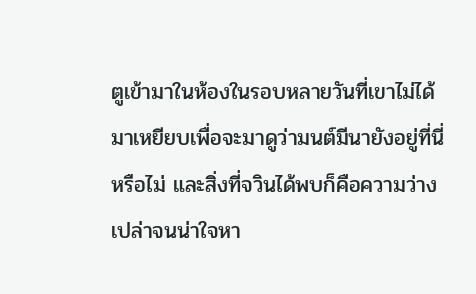ตูเข้ามาในห้องในรอบหลายวันที่เขาไม่ได้มาเหยียบเพื่อจะมาดูว่ามนต์มีนายังอยู่ที่นี่หรือไม่ และสิ่งที่จวินได้พบก็คือความว่างเปล่าจนน่าใจหา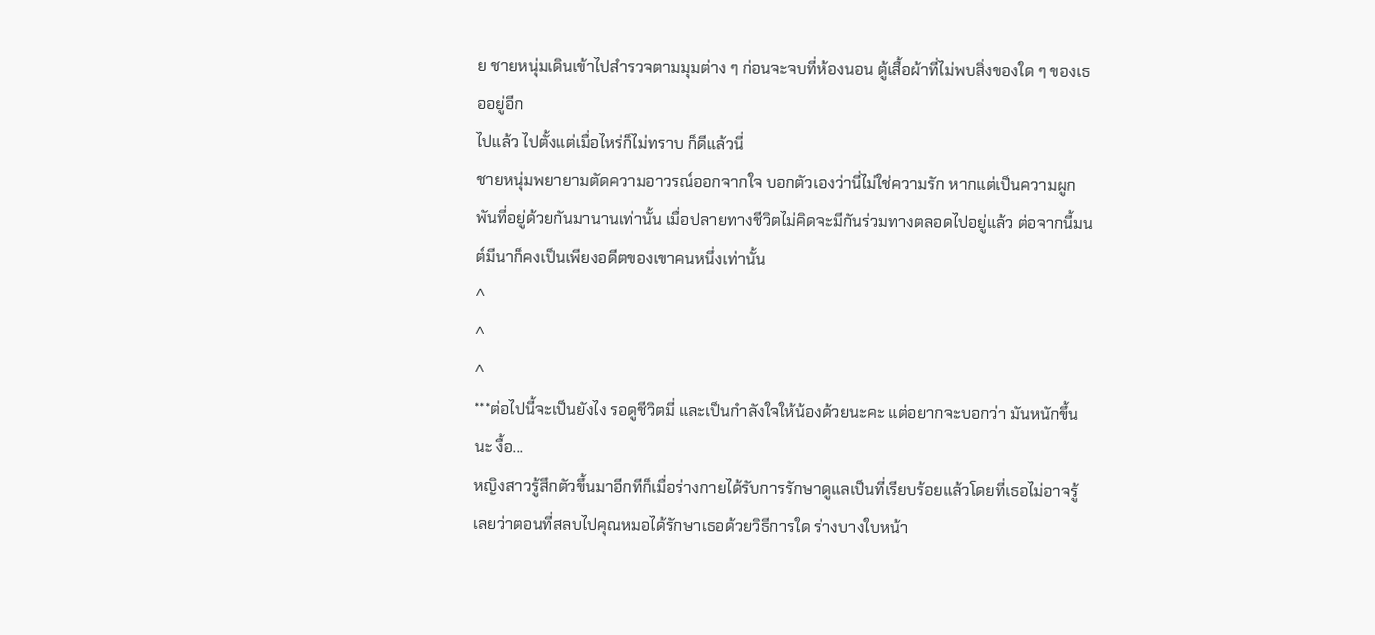ย ชายหนุ่มเดินเข้าไปสำรวจตามมุมต่าง ๆ ก่อนจะจบที่ห้องนอน ตู้เสื้อผ้าที่ไม่พบสิ่งของใด ๆ ของเธออยู่อีก
ไปแล้ว ไปตั้งแต่เมื่อไหร่ก็ไม่ทราบ ก็ดีแล้วนี่
ชายหนุ่มพยายามตัดความอาวรณ์ออกจากใจ บอกตัวเองว่านี่ไม่ใช่ความรัก หากแต่เป็นความผูกพันที่อยู่ด้วยกันมานานเท่านั้น เมื่อปลายทางชีวิตไม่คิดจะมีกันร่วมทางตลอดไปอยู่แล้ว ต่อจากนี้มนต์มีนาก็คงเป็นเพียงอดีตของเขาคนหนึ่งเท่านั้น
^
^
^
***ต่อไปนี้จะเป็นยังไง รอดูชีวิตมี่ และเป็นกำลังใจให้น้องด้วยนะคะ แต่อยากจะบอกว่า มันหนักขึ้นนะ งื้อ...
หญิงสาวรู้สึกตัวขึ้นมาอีกทีก็เมื่อร่างกายได้รับการรักษาดูแลเป็นที่เรียบร้อยแล้วโดยที่เธอไม่อาจรู้เลยว่าตอนที่สลบไปคุณหมอได้รักษาเธอด้วยวิธีการใด ร่างบางใบหน้า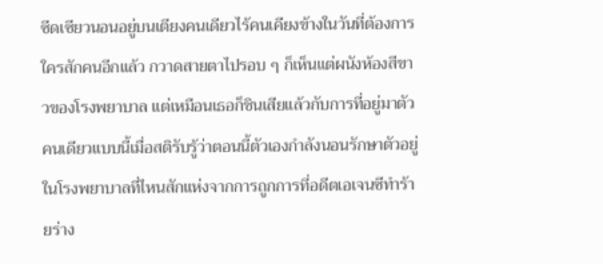ซีดเซียวนอนอยู่บนเตียงคนเดียวไร้คนเคียงข้างในวันที่ต้องการใครสักคนอีกแล้ว กวาดสายตาไปรอบ ๆ ก็เห็นแต่ผนังห้องสีขาวของโรงพยาบาล แต่เหมือนเธอก็ชินเสียแล้วกับการที่อยู่มาตัวคนเดียวแบบนี้เมื่อสติรับรู้ว่าตอนนี้ตัวเองกำลังนอนรักษาตัวอยู่ในโรงพยาบาลที่ไหนสักแห่งจากการถูกการที่อดีตเอเจนซีทำร้ายร่าง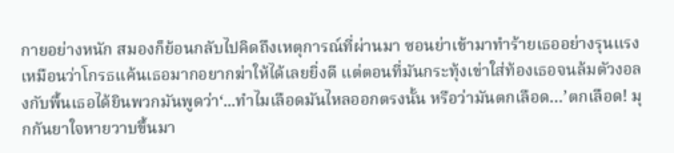กายอย่างหนัก สมองก็ย้อนกลับไปคิดถึงเหตุการณ์ที่ผ่านมา ซอนย่าเข้ามาทำร้ายเธออย่างรุนแรงเหมือนว่าโกรธแค้นเธอมากอยากฆ่าให้ได้เลยยิ่งดี แต่ตอนที่มันกระทุ้งเข่าใส่ท้องเธอจนล้มตัวงอลงกับพื้นเธอได้ยินพวกมันพูดว่า‘...ทำไมเลือดมันไหลออกตรงนั้น หรือว่ามันตกเลือด…’ตกเลือด! มุกกันยาใจหายวาบขึ้นมา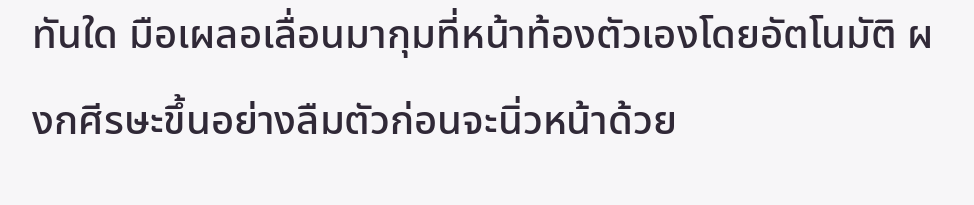ทันใด มือเผลอเลื่อนมากุมที่หน้าท้องตัวเองโดยอัตโนมัติ ผงกศีรษะขึ้นอย่างลืมตัวก่อนจะนิ่วหน้าด้วย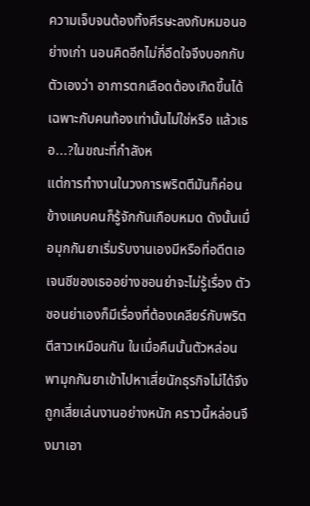ความเจ็บจนต้องทิ้งศีรษะลงกับหมอนอย่างเก่า นอนคิดอีกไม่กี่อึดใจจึงบอกกับตัวเองว่า อาการตกเลือดต้องเกิดขึ้นได้เฉพาะกับคนท้องเท่านั้นไม่ใช่หรือ แล้วเธอ...?ในขณะที่กำลังห
แต่การทำงานในวงการพริตตีมันก็ค่อนข้างแคบคนก็รู้จักกันเกือบหมด ดังนั้นเมื่อมุกกันยาเริ่มรับงานเองมีหรือที่อดีตเอเจนซีของเธออย่างซอนย่าจะไม่รู้เรื่อง ตัวซอนย่าเองก็มีเรื่องที่ต้องเคลียร์กับพริตตีสาวเหมือนกัน ในเมื่อคืนนั้นตัวหล่อนพามุกกันยาเข้าไปหาเสี่ยนักธุรกิจไม่ได้จึงถูกเสี่ยเล่นงานอย่างหนัก คราวนี้หล่อนจึงมาเอา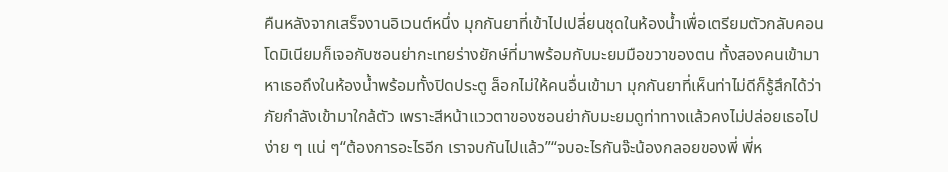คืนหลังจากเสร็จงานอิเวนต์หนึ่ง มุกกันยาที่เข้าไปเปลี่ยนชุดในห้องน้ำเพื่อเตรียมตัวกลับคอนโดมิเนียมก็เจอกับซอนย่ากะเทยร่างยักษ์ที่มาพร้อมกับมะยมมือขวาของตน ทั้งสองคนเข้ามาหาเธอถึงในห้องน้ำพร้อมทั้งปิดประตู ล็อกไม่ให้คนอื่นเข้ามา มุกกันยาที่เห็นท่าไม่ดีก็รู้สึกได้ว่าภัยกำลังเข้ามาใกล้ตัว เพราะสีหน้าแววตาของซอนย่ากับมะยมดูท่าทางแล้วคงไม่ปล่อยเธอไปง่าย ๆ แน่ ๆ“ต้องการอะไรอีก เราจบกันไปแล้ว”“จบอะไรกันจ๊ะน้องกลอยของพี่ พี่ห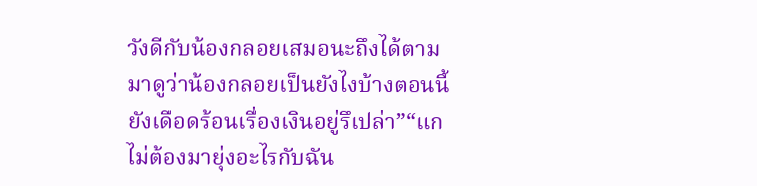วังดีกับน้องกลอยเสมอนะถึงได้ตามมาดูว่าน้องกลอยเป็นยังไงบ้างตอนนี้ ยังเดือดร้อนเรื่องเงินอยู่รึเปล่า”“แกไม่ต้องมายุ่งอะไรกับฉัน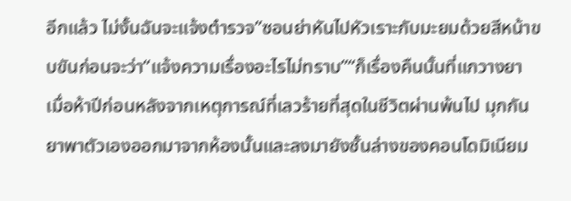อีกแล้ว ไม่งั้นฉันจะแจ้งตำรวจ”ซอนย่าหันไปหัวเราะกับมะยมด้วยสีหน้าขบขันก่อนจะว่า“แจ้งความเรื่องอะไรไม่ทราบ”“ก็เรื่องคืนนั้นที่แกวางยา
เมื่อห้าปีก่อนหลังจากเหตุการณ์ที่เลวร้ายที่สุดในชีวิตผ่านพ้นไป มุกกันยาพาตัวเองออกมาจากห้องนั้นและลงมายังชั้นล่างของคอนโดมิเนียม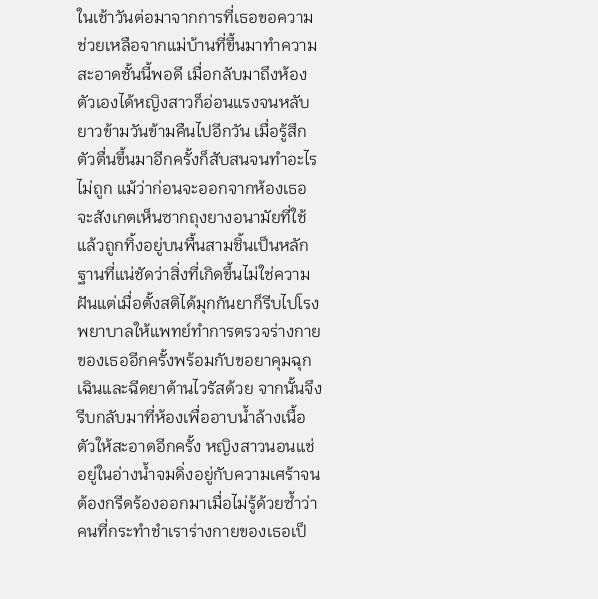ในเช้าวันต่อมาจากการที่เธอขอความช่วยเหลือจากแม่บ้านที่ขึ้นมาทำความสะอาดชั้นนี้พอดี เมื่อกลับมาถึงห้องตัวเองได้หญิงสาวก็อ่อนแรงจนหลับยาวข้ามวันข้ามคืนไปอีกวัน เมื่อรู้สึกตัวตื่นขึ้นมาอีกครั้งก็สับสนจนทำอะไรไม่ถูก แม้ว่าก่อนจะออกจากห้องเธอจะสังเกตเห็นซากถุงยางอนามัยที่ใช้แล้วถูกทิ้งอยู่บนพื้นสามชิ้นเป็นหลักฐานที่แน่ชัดว่าสิ่งที่เกิดขึ้นไม่ใช่ความฝันแต่เมื่อตั้งสติได้มุกกันยาก็รีบไปโรงพยาบาลให้แพทย์ทำการตรวจร่างกายของเธออีกครั้งพร้อมกับขอยาคุมฉุกเฉินและฉีดยาต้านไวรัสด้วย จากนั้นจึงรีบกลับมาที่ห้องเพื่ออาบน้ำล้างเนื้อตัวให้สะอาดอีกครั้ง หญิงสาวนอนแช่อยู่ในอ่างน้ำจมดิ่งอยู่กับความเศร้าจนต้องกรีดร้องออกมาเมื่อไม่รู้ด้วยซ้ำว่าคนที่กระทำชำเราร่างกายของเธอเป็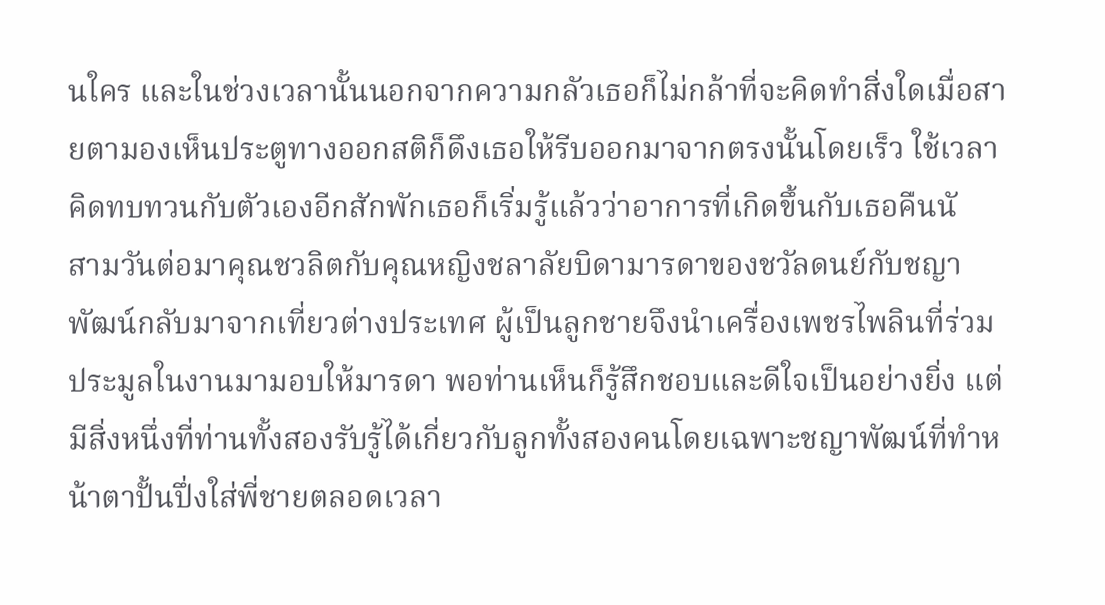นใคร และในช่วงเวลานั้นนอกจากความกลัวเธอก็ไม่กล้าที่จะคิดทำสิ่งใดเมื่อสายตามองเห็นประตูทางออกสติก็ดึงเธอให้รีบออกมาจากตรงนั้นโดยเร็ว ใช้เวลาคิดทบทวนกับตัวเองอีกสักพักเธอก็เริ่มรู้แล้วว่าอาการที่เกิดขึ้นกับเธอคืนนั
สามวันต่อมาคุณชวลิตกับคุณหญิงชลาลัยบิดามารดาของชวัลดนย์กับชญาพัฒน์กลับมาจากเที่ยวต่างประเทศ ผู้เป็นลูกชายจึงนำเครื่องเพชรไพลินที่ร่วมประมูลในงานมามอบให้มารดา พอท่านเห็นก็รู้สึกชอบและดีใจเป็นอย่างยิ่ง แต่มีสิ่งหนึ่งที่ท่านทั้งสองรับรู้ได้เกี่ยวกับลูกทั้งสองคนโดยเฉพาะชญาพัฒน์ที่ทำหน้าตาปั้นปึ่งใส่พี่ชายตลอดเวลา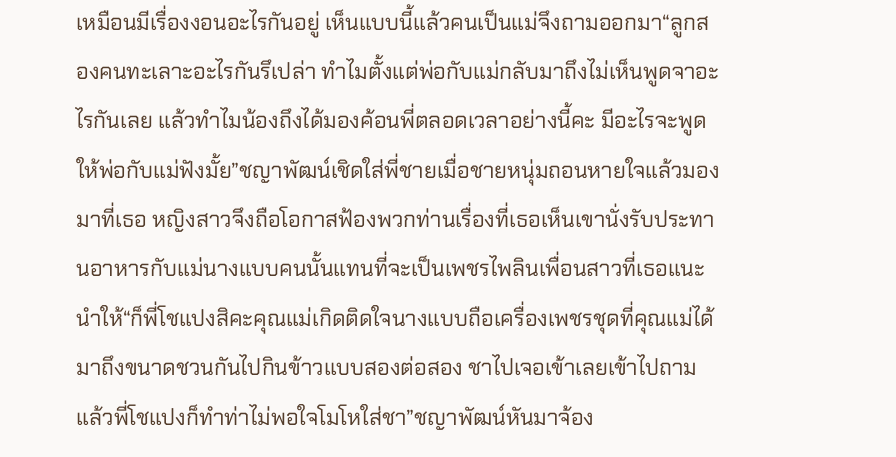เหมือนมีเรื่องงอนอะไรกันอยู่ เห็นแบบนี้แล้วคนเป็นแม่จึงถามออกมา“ลูกสองคนทะเลาะอะไรกันรึเปล่า ทำไมตั้งแต่พ่อกับแม่กลับมาถึงไม่เห็นพูดจาอะไรกันเลย แล้วทำไมน้องถึงได้มองค้อนพี่ตลอดเวลาอย่างนี้คะ มีอะไรจะพูดให้พ่อกับแม่ฟังมั้ย”ชญาพัฒน์เชิดใส่พี่ชายเมื่อชายหนุ่มถอนหายใจแล้วมองมาที่เธอ หญิงสาวจึงถือโอกาสฟ้องพวกท่านเรื่องที่เธอเห็นเขานั่งรับประทานอาหารกับแม่นางแบบคนนั้นแทนที่จะเป็นเพชรไพลินเพื่อนสาวที่เธอแนะนำให้“ก็พี่โชแปงสิคะคุณแม่เกิดติดใจนางแบบถือเครื่องเพชรชุดที่คุณแม่ได้มาถึงขนาดชวนกันไปกินข้าวแบบสองต่อสอง ชาไปเจอเข้าเลยเข้าไปถามแล้วพี่โชแปงก็ทำท่าไม่พอใจโมโหใส่ชา”ชญาพัฒน์หันมาจ้อง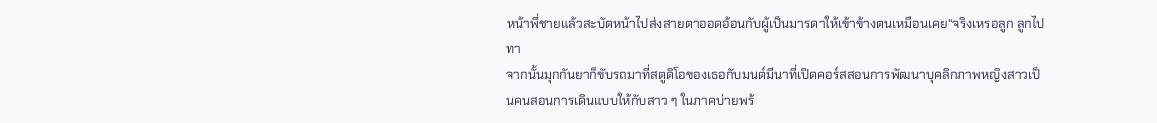หน้าพี่ชายแล้วสะบัดหน้าไปส่งสายตาออดอ้อนกับผู้เป็นมารดาให้เข้าข้างตนเหมือนเคย“จริงเหรอลูก ลูกไปทา
จากนั้นมุกกันยาก็ขับรถมาที่สตูดิโอของเธอกับมนต์มีนาที่เปิดคอร์สสอนการพัฒนาบุคลิกภาพหญิงสาวเป็นคนสอนการเดินแบบให้กับสาว ๆ ในภาคบ่ายพร้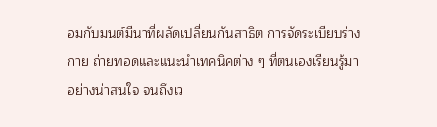อมกับมนต์มีนาที่ผลัดเปลี่ยนกันสาธิต การจัดระเบียบร่างกาย ถ่ายทอดและแนะนำเทคนิคต่าง ๆ ที่ตนเองเรียนรู้มาอย่างน่าสนใจ จนถึงเว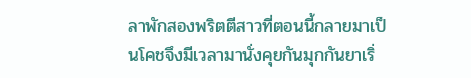ลาพักสองพริตตีสาวที่ตอนนี้กลายมาเป็นโคชจึงมีเวลามานั่งคุยกันมุกกันยาเริ่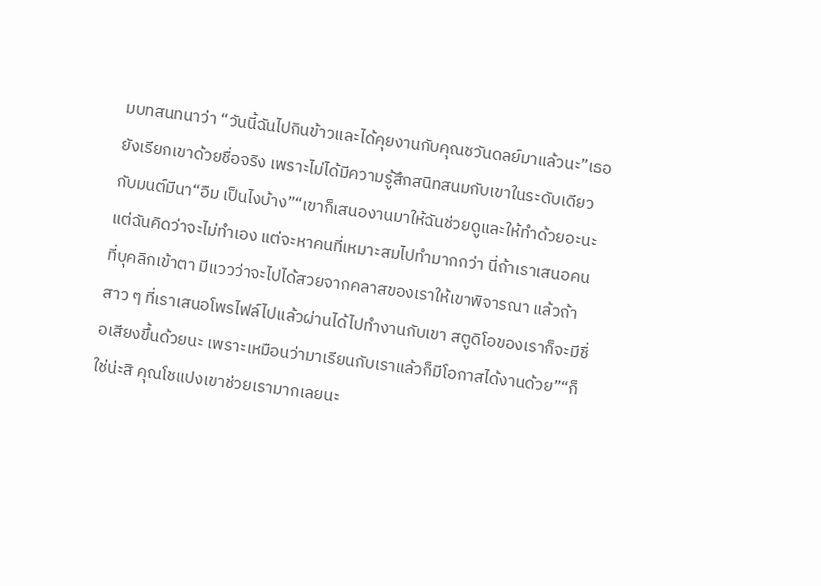มบทสนทนาว่า “วันนี้ฉันไปกินข้าวและได้คุยงานกับคุณชวันดลย์มาแล้วนะ”เธอยังเรียกเขาด้วยชื่อจริง เพราะไม่ได้มีความรู้สึกสนิทสนมกับเขาในระดับเดียวกับมนต์มีนา“อืม เป็นไงบ้าง”“เขาก็เสนองานมาให้ฉันช่วยดูและให้ทำด้วยอะนะ แต่ฉันคิดว่าจะไม่ทำเอง แต่จะหาคนที่เหมาะสมไปทำมากกว่า นี่ถ้าเราเสนอคนที่บุคลิกเข้าตา มีแววว่าจะไปได้สวยจากคลาสของเราให้เขาพิจารณา แล้วถ้าสาว ๆ ที่เราเสนอโพรไฟล์ไปแล้วผ่านได้ไปทำงานกับเขา สตูดิโอของเราก็จะมีชื่อเสียงขึ้นด้วยนะ เพราะเหมือนว่ามาเรียนกับเราแล้วก็มีโอกาสได้งานด้วย”“ก็ใช่น่ะสิ คุณโชแปงเขาช่วยเรามากเลยนะ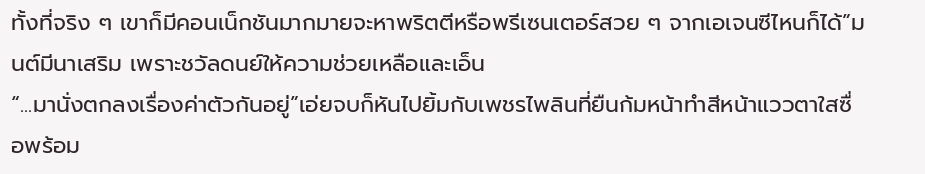ทั้งที่จริง ๆ เขาก็มีคอนเน็กชันมากมายจะหาพริตตีหรือพรีเซนเตอร์สวย ๆ จากเอเจนซีไหนก็ได้”มนต์มีนาเสริม เพราะชวัลดนย์ให้ความช่วยเหลือและเอ็น
“...มานั่งตกลงเรื่องค่าตัวกันอยู่”เอ่ยจบก็หันไปยิ้มกับเพชรไพลินที่ยืนก้มหน้าทำสีหน้าแววตาใสซื่อพร้อม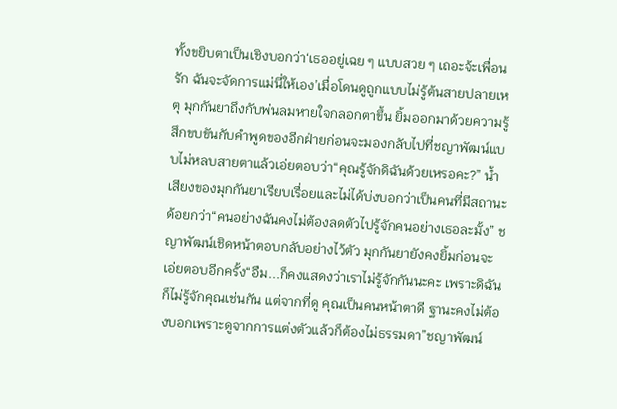ทั้งขยิบตาเป็นเชิงบอกว่า‘เธออยู่เฉย ๆ แบบสวย ๆ เถอะจ้ะเพื่อนรัก ฉันจะจัดการแม่นี่ให้เอง’เมื่อโดนดูถูกแบบไม่รู้ต้นสายปลายเหตุ มุกกันยาถึงกับพ่นลมหายใจกลอกตาขึ้น ยิ้มออกมาด้วยความรู้สึกขบขันกับคำพูดของอีกฝ่ายก่อนจะมองกลับไปที่ชญาพัฒน์แบบไม่หลบสายตาแล้วเอ่ยตอบว่า“คุณรู้จักดิฉันด้วยเหรอคะ?” น้ำเสียงของมุกกันยาเรียบเรื่อยและไม่ได้บ่งบอกว่าเป็นคนที่มีสถานะด้อยกว่า“คนอย่างฉันคงไม่ต้องลดตัวไปรู้จักคนอย่างเธอละมั้ง” ชญาพัฒน์เชิดหน้าตอบกลับอย่างไว้ตัว มุกกันยายังคงยิ้มก่อนจะเอ่ยตอบอีกครั้ง“อืม...ก็คงแสดงว่าเราไม่รู้จักกันนะคะ เพราะดิฉันก็ไม่รู้จักคุณเช่นกัน แต่จากที่ดู คุณเป็นคนหน้าตาดี ฐานะคงไม่ต้องบอกเพราะดูจากการแต่งตัวแล้วก็ต้องไม่ธรรมดา”ชญาพัฒน์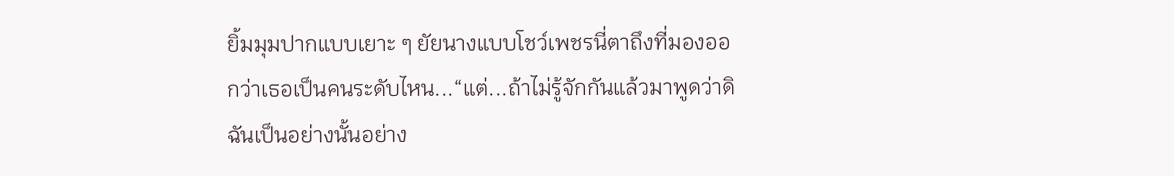ยิ้มมุมปากแบบเยาะ ๆ ยัยนางแบบโชว์เพชรนี่ตาถึงที่มองออกว่าเธอเป็นคนระดับไหน...“แต่...ถ้าไม่รู้จักกันแล้วมาพูดว่าดิฉันเป็นอย่างนั้นอย่าง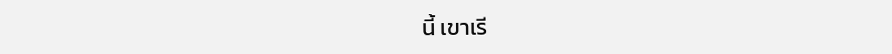นี้ เขาเรี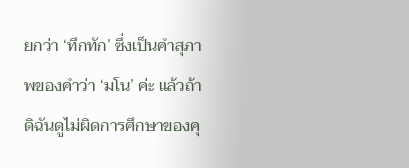ยกว่า ‘ทึกทัก’ ซึ่งเป็นคำสุภาพของคำว่า ‘มโน’ ค่ะ แล้วถ้าดิฉันดูไม่ผิดการศึกษาของคุ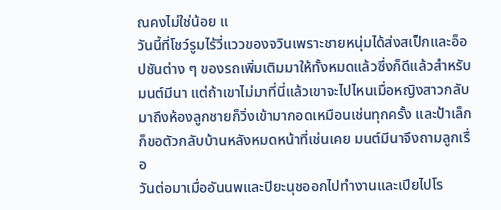ณคงไม่ใช่น้อย แ
วันนี้ที่โชว์รูมไร้วี่แววของจวินเพราะชายหนุ่มได้ส่งสเป็กและอ็อปชันต่าง ๆ ของรถเพิ่มเติมมาให้ทั้งหมดแล้วซึ่งก็ดีแล้วสำหรับมนต์มีนา แต่ถ้าเขาไม่มาที่นี่แล้วเขาจะไปไหนเมื่อหญิงสาวกลับมาถึงห้องลูกชายก็วิ่งเข้ามากอดเหมือนเช่นทุกครั้ง และป้าเล็กก็ขอตัวกลับบ้านหลังหมดหน้าที่เช่นเคย มนต์มีนาจึงถามลูกเรื่อ
วันต่อมาเมื่ออันนพและปิยะนุชออกไปทำงานและเปียไปโร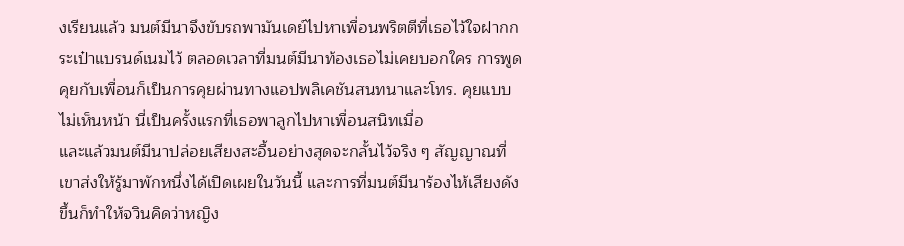งเรียนแล้ว มนต์มีนาจึงขับรถพามันเดย์ไปหาเพื่อนพริตตีที่เธอไว้ใจฝากกระเป๋าแบรนด์เนมไว้ ตลอดเวลาที่มนต์มีนาท้องเธอไม่เคยบอกใคร การพูดคุยกับเพื่อนก็เป็นการคุยผ่านทางแอปพลิเคชันสนทนาและโทร. คุยแบบไม่เห็นหน้า นี่เป็นครั้งแรกที่เธอพาลูกไปหาเพื่อนสนิทเมื่อ
และแล้วมนต์มีนาปล่อยเสียงสะอื้นอย่างสุดจะกลั้นไว้จริง ๆ สัญญาณที่เขาส่งให้รู้มาพักหนึ่งได้เปิดเผยในวันนี้ และการที่มนต์มีนาร้องไห้เสียงดังขึ้นก็ทำให้จวินคิดว่าหญิง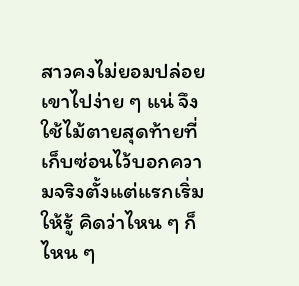สาวคงไม่ยอมปล่อยเขาไปง่าย ๆ แน่ จึงใช้ไม้ตายสุดท้ายที่เก็บซ่อนไว้บอกความจริงตั้งแต่แรกเริ่มให้รู้ คิดว่าไหน ๆ ก็ไหน ๆ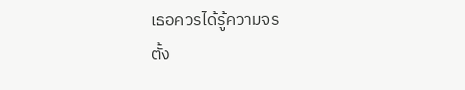เธอควรได้รู้ความจร
ตั้ง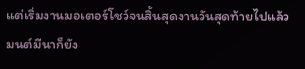แต่เริ่มงานมอเตอร์โชว์จนสิ้นสุดงานวันสุดท้ายไปแล้วมนต์มีนาก็ยัง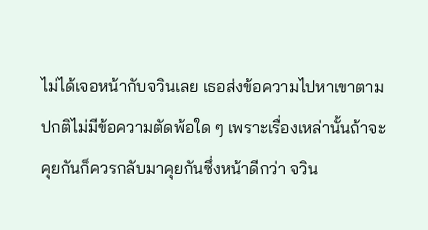ไม่ได้เจอหน้ากับจวินเลย เธอส่งข้อความไปหาเขาตามปกติไม่มีข้อความตัดพ้อใด ๆ เพราะเรื่องเหล่านั้นถ้าจะคุยกันก็ควรกลับมาคุยกันซึ่งหน้าดีกว่า จวิน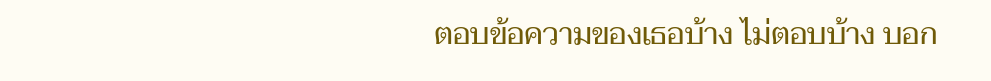ตอบข้อความของเธอบ้าง ไม่ตอบบ้าง บอก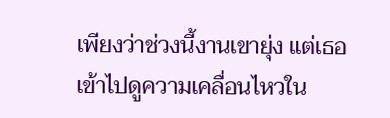เพียงว่าช่วงนี้งานเขายุ่ง แต่เธอเข้าไปดูความเคลื่อนไหวใน